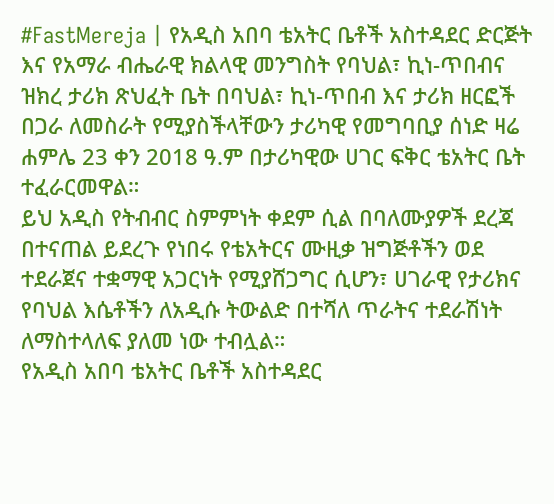#FastMereja | የአዲስ አበባ ቴአትር ቤቶች አስተዳደር ድርጅት እና የአማራ ብሔራዊ ክልላዊ መንግስት የባህል፣ ኪነ-ጥበብና ዝክረ ታሪክ ጽህፈት ቤት በባህል፣ ኪነ-ጥበብ እና ታሪክ ዘርፎች በጋራ ለመስራት የሚያስችላቸውን ታሪካዊ የመግባቢያ ሰነድ ዛሬ ሐምሌ 23 ቀን 2018 ዓ.ም በታሪካዊው ሀገር ፍቅር ቴአትር ቤት ተፈራርመዋል።
ይህ አዲስ የትብብር ስምምነት ቀደም ሲል በባለሙያዎች ደረጃ በተናጠል ይደረጉ የነበሩ የቴአትርና ሙዚቃ ዝግጅቶችን ወደ ተደራጀና ተቋማዊ አጋርነት የሚያሸጋግር ሲሆን፣ ሀገራዊ የታሪክና የባህል እሴቶችን ለአዲሱ ትውልድ በተሻለ ጥራትና ተደራሽነት ለማስተላለፍ ያለመ ነው ተብሏል።
የአዲስ አበባ ቴአትር ቤቶች አስተዳደር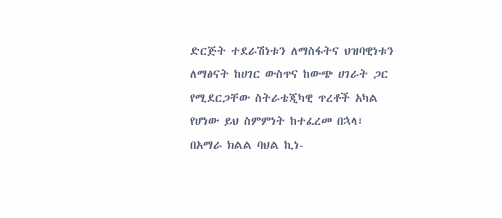ድርጅት ተደራሽነቱን ለማስፋትና ህዝባዊነቱን ለማፅናት ከሀገር ውስጥና ከውጭ ሀገራት ጋር የሚደርጋቸው ስትራቴጂካዊ ጥረቶች አካል የሆነው ይህ ስምምነት ከተፈረመ በኋላ፣ በአማራ ክልል ባህል ኪነ-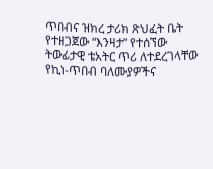ጥበብና ዝክረ ታሪክ ጽህፈት ቤት የተዘጋጀው “እንዛታ” የተሰኘው ትውፊታዊ ቴአትር ጥሪ ለተደረገላቸው የኪነ-ጥበብ ባለሙያዎችና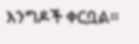እንግዶች ቀርቧል።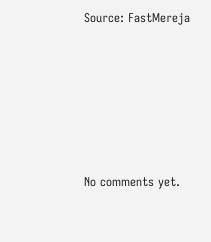Source: FastMereja









No comments yet.